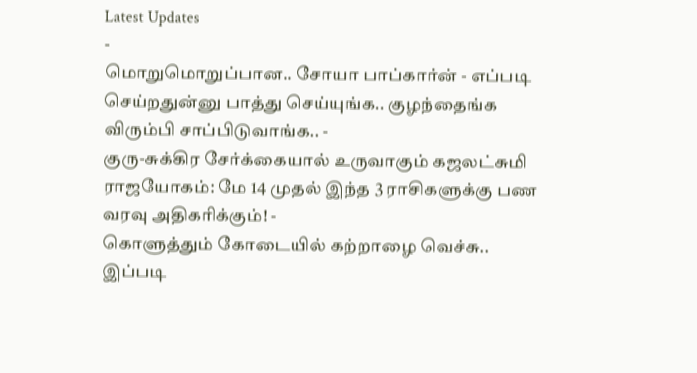Latest Updates
-
மொறுமொறுப்பான.. சோயா பாப்கார்ன் - எப்படி செய்றதுன்னு பாத்து செய்யுங்க.. குழந்தைங்க விரும்பி சாப்பிடுவாங்க.. -
குரு-சுக்கிர சேர்க்கையால் உருவாகும் கஜலட்சுமி ராஜயோகம்: மே 14 முதல் இந்த 3 ராசிகளுக்கு பண வரவு அதிகரிக்கும்! -
கொளுத்தும் கோடையில் கற்றாழை வெச்சு.. இப்படி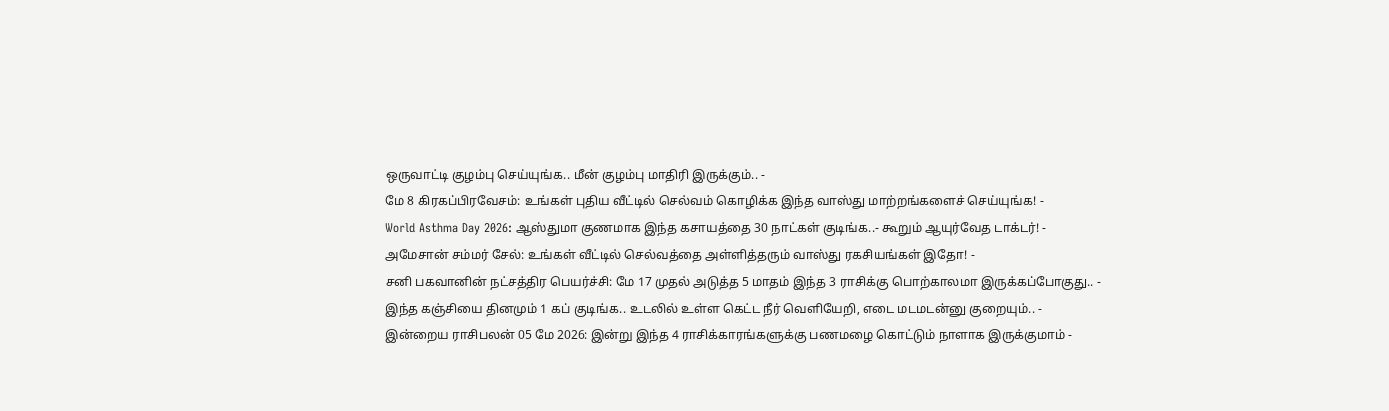ஒருவாட்டி குழம்பு செய்யுங்க.. மீன் குழம்பு மாதிரி இருக்கும்.. -
மே 8 கிரகப்பிரவேசம்: உங்கள் புதிய வீட்டில் செல்வம் கொழிக்க இந்த வாஸ்து மாற்றங்களைச் செய்யுங்க! -
World Asthma Day 2026: ஆஸ்துமா குணமாக இந்த கசாயத்தை 30 நாட்கள் குடிங்க..- கூறும் ஆயுர்வேத டாக்டர்! -
அமேசான் சம்மர் சேல்: உங்கள் வீட்டில் செல்வத்தை அள்ளித்தரும் வாஸ்து ரகசியங்கள் இதோ! -
சனி பகவானின் நட்சத்திர பெயர்ச்சி: மே 17 முதல் அடுத்த 5 மாதம் இந்த 3 ராசிக்கு பொற்காலமா இருக்கப்போகுது.. -
இந்த கஞ்சியை தினமும் 1 கப் குடிங்க.. உடலில் உள்ள கெட்ட நீர் வெளியேறி, எடை மடமடன்னு குறையும்.. -
இன்றைய ராசிபலன் 05 மே 2026: இன்று இந்த 4 ராசிக்காரங்களுக்கு பணமழை கொட்டும் நாளாக இருக்குமாம் -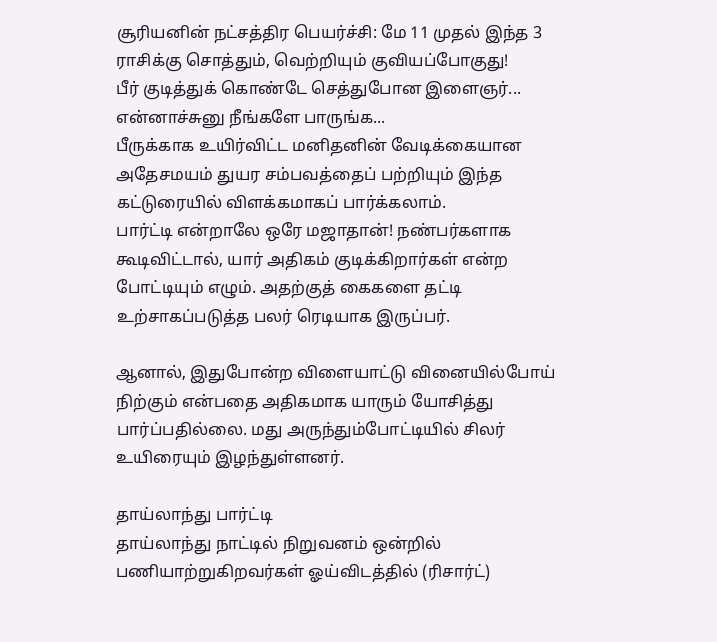சூரியனின் நட்சத்திர பெயர்ச்சி: மே 11 முதல் இந்த 3 ராசிக்கு சொத்தும், வெற்றியும் குவியப்போகுது!
பீர் குடித்துக் கொண்டே செத்துபோன இளைஞர்... என்னாச்சுனு நீங்களே பாருங்க...
பீருக்காக உயிர்விட்ட மனிதனின் வேடிக்கையான அதேசமயம் துயர சம்பவத்தைப் பற்றியும் இந்த கட்டுரையில் விளக்கமாகப் பார்க்கலாம்.
பார்ட்டி என்றாலே ஒரே மஜாதான்! நண்பர்களாக கூடிவிட்டால், யார் அதிகம் குடிக்கிறார்கள் என்ற போட்டியும் எழும். அதற்குத் கைகளை தட்டி உற்சாகப்படுத்த பலர் ரெடியாக இருப்பர்.

ஆனால், இதுபோன்ற விளையாட்டு வினையில்போய் நிற்கும் என்பதை அதிகமாக யாரும் யோசித்து பார்ப்பதில்லை. மது அருந்தும்போட்டியில் சிலர் உயிரையும் இழந்துள்ளனர்.

தாய்லாந்து பார்ட்டி
தாய்லாந்து நாட்டில் நிறுவனம் ஒன்றில் பணியாற்றுகிறவர்கள் ஓய்விடத்தில் (ரிசார்ட்)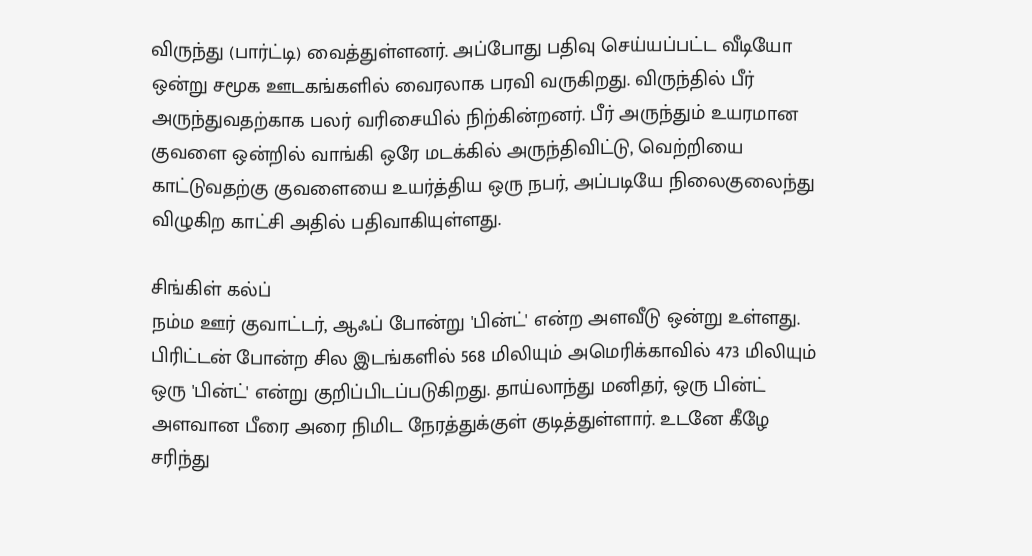விருந்து (பார்ட்டி) வைத்துள்ளனர். அப்போது பதிவு செய்யப்பட்ட வீடியோ ஒன்று சமூக ஊடகங்களில் வைரலாக பரவி வருகிறது. விருந்தில் பீர் அருந்துவதற்காக பலர் வரிசையில் நிற்கின்றனர். பீர் அருந்தும் உயரமான குவளை ஒன்றில் வாங்கி ஒரே மடக்கில் அருந்திவிட்டு, வெற்றியை காட்டுவதற்கு குவளையை உயர்த்திய ஒரு நபர், அப்படியே நிலைகுலைந்து விழுகிற காட்சி அதில் பதிவாகியுள்ளது.

சிங்கிள் கல்ப்
நம்ம ஊர் குவாட்டர், ஆஃப் போன்று 'பின்ட்' என்ற அளவீடு ஒன்று உள்ளது. பிரிட்டன் போன்ற சில இடங்களில் 568 மிலியும் அமெரிக்காவில் 473 மிலியும் ஒரு 'பின்ட்' என்று குறிப்பிடப்படுகிறது. தாய்லாந்து மனிதர், ஒரு பின்ட் அளவான பீரை அரை நிமிட நேரத்துக்குள் குடித்துள்ளார். உடனே கீழே சரிந்து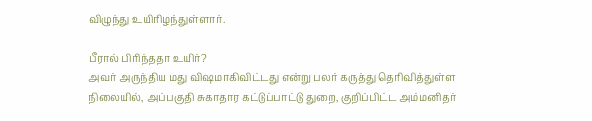விழுந்து உயிரிழந்துள்ளார்.

பீரால் பிரிந்ததா உயிர்?
அவர் அருந்திய மது விஷமாகிவிட்டது என்று பலர் கருத்து தெரிவித்துள்ள நிலையில், அப்பகுதி சுகாதார கட்டுப்பாட்டு துறை, குறிப்பிட்ட அம்மனிதர்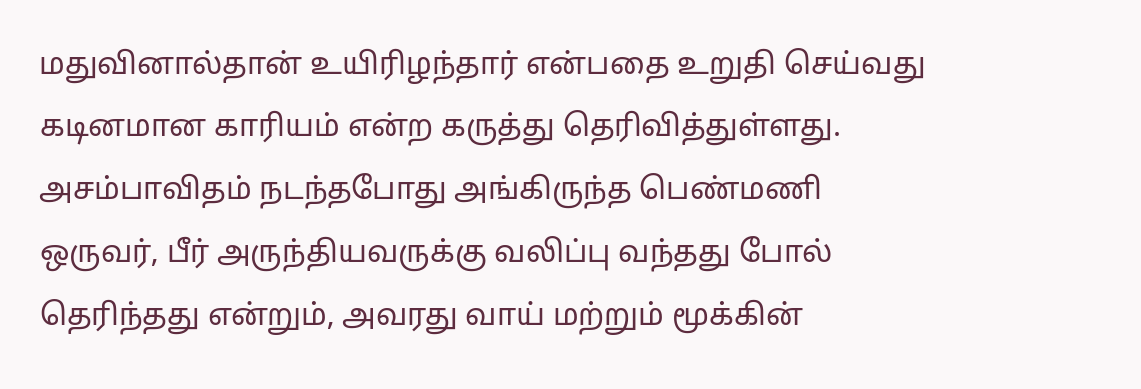மதுவினால்தான் உயிரிழந்தார் என்பதை உறுதி செய்வது கடினமான காரியம் என்ற கருத்து தெரிவித்துள்ளது.
அசம்பாவிதம் நடந்தபோது அங்கிருந்த பெண்மணி ஒருவர், பீர் அருந்தியவருக்கு வலிப்பு வந்தது போல் தெரிந்தது என்றும், அவரது வாய் மற்றும் மூக்கின்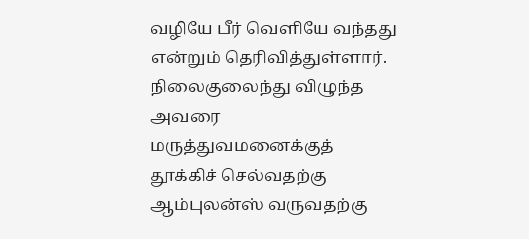வழியே பீர் வெளியே வந்தது என்றும் தெரிவித்துள்ளார். நிலைகுலைந்து விழுந்த அவரை மருத்துவமனைக்குத் தூக்கிச் செல்வதற்கு ஆம்புலன்ஸ் வருவதற்கு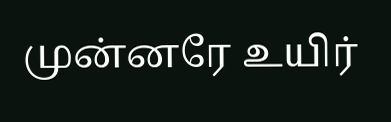முன்னரே உயிர்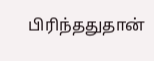பிரிந்ததுதான்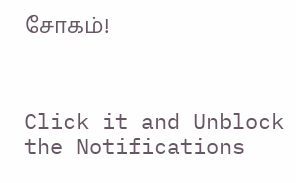சோகம்!



Click it and Unblock the Notifications